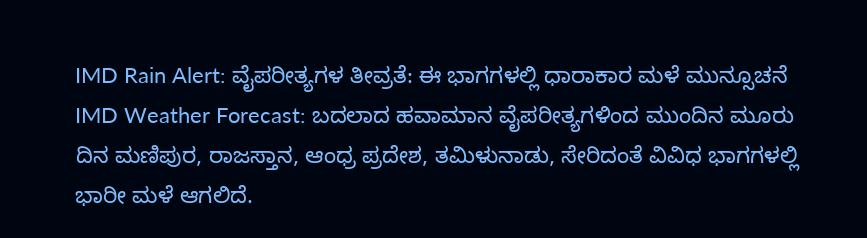IMD Rain Alert: ವೈಪರೀತ್ಯಗಳ ತೀವ್ರತೆ: ಈ ಭಾಗಗಳಲ್ಲಿ ಧಾರಾಕಾರ ಮಳೆ ಮುನ್ಸೂಚನೆ
IMD Weather Forecast: ಬದಲಾದ ಹವಾಮಾನ ವೈಪರೀತ್ಯಗಳಿಂದ ಮುಂದಿನ ಮೂರು ದಿನ ಮಣಿಪುರ, ರಾಜಸ್ತಾನ, ಆಂಧ್ರ ಪ್ರದೇಶ, ತಮಿಳುನಾಡು, ಸೇರಿದಂತೆ ವಿವಿಧ ಭಾಗಗಳಲ್ಲಿ ಭಾರೀ ಮಳೆ ಆಗಲಿದೆ.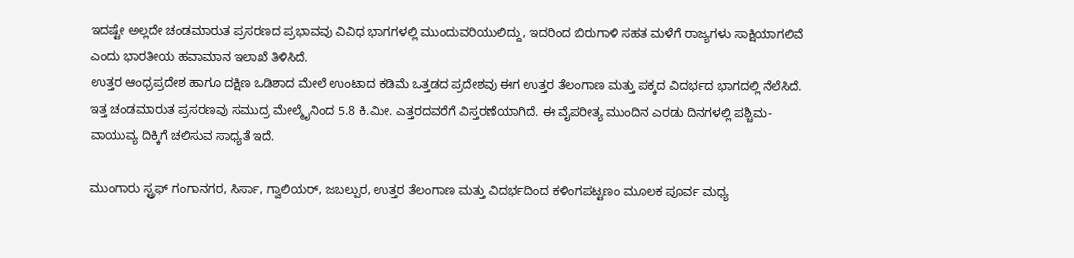ಇದಷ್ಟೇ ಅಲ್ಲದೇ ಚಂಡಮಾರುತ ಪ್ರಸರಣದ ಪ್ರಭಾವವು ವಿವಿಧ ಭಾಗಗಳಲ್ಲಿ ಮುಂದುವರಿಯುಲಿದ್ದು, ಇದರಿಂದ ಬಿರುಗಾಳಿ ಸಹತ ಮಳೆಗೆ ರಾಜ್ಯಗಳು ಸಾಕ್ಷಿಯಾಗಲಿವೆ ಎಂದು ಭಾರತೀಯ ಹವಾಮಾನ ಇಲಾಖೆ ತಿಳಿಸಿದೆ.
ಉತ್ತರ ಆಂಧ್ರಪ್ರದೇಶ ಹಾಗೂ ದಕ್ಷಿಣ ಒಡಿಶಾದ ಮೇಲೆ ಉಂಟಾದ ಕಡಿಮೆ ಒತ್ತಡದ ಪ್ರದೇಶವು ಈಗ ಉತ್ತರ ತೆಲಂಗಾಣ ಮತ್ತು ಪಕ್ಕದ ವಿದರ್ಭದ ಭಾಗದಲ್ಲಿ ನೆಲೆಸಿದೆ. ಇತ್ತ ಚಂಡಮಾರುತ ಪ್ರಸರಣವು ಸಮುದ್ರ ಮೇಲ್ಮೈನಿಂದ 5.8 ಕಿ.ಮೀ. ಎತ್ತರದವರೆಗೆ ವಿಸ್ತರಣೆಯಾಗಿದೆ. ಈ ವೈಪರೀತ್ಯ ಮುಂದಿನ ಎರಡು ದಿನಗಳಲ್ಲಿ ಪಶ್ಚಿಮ-ವಾಯುವ್ಯ ದಿಕ್ಕಿಗೆ ಚಲಿಸುವ ಸಾಧ್ಯತೆ ಇದೆ.

ಮುಂಗಾರು ಸ್ಟ್ರಫ್ ಗಂಗಾನಗರ, ಸಿರ್ಸಾ, ಗ್ವಾಲಿಯರ್, ಜಬಲ್ಪುರ, ಉತ್ತರ ತೆಲಂಗಾಣ ಮತ್ತು ವಿದರ್ಭದಿಂದ ಕಳಿಂಗಪಟ್ಟಣಂ ಮೂಲಕ ಪೂರ್ವ ಮಧ್ಯ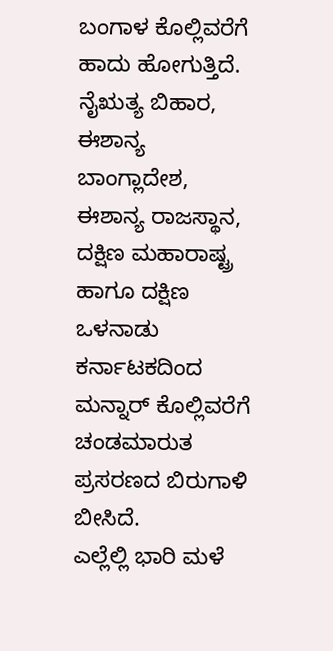ಬಂಗಾಳ ಕೊಲ್ಲಿವರೆಗೆ ಹಾದು ಹೋಗುತ್ತಿದೆ. ನೈಋತ್ಯ ಬಿಹಾರ, ಈಶಾನ್ಯ ಬಾಂಗ್ಲಾದೇಶ, ಈಶಾನ್ಯ ರಾಜಸ್ಥಾನ, ದಕ್ಷಿಣ ಮಹಾರಾಷ್ಟ್ರ ಹಾಗೂ ದಕ್ಷಿಣ ಒಳನಾಡು ಕರ್ನಾಟಕದಿಂದ ಮನ್ನಾರ್ ಕೊಲ್ಲಿವರೆಗೆ ಚಂಡಮಾರುತ ಪ್ರಸರಣದ ಬಿರುಗಾಳಿ ಬೀಸಿದೆ.
ಎಲ್ಲೆಲ್ಲಿ ಭಾರಿ ಮಳೆ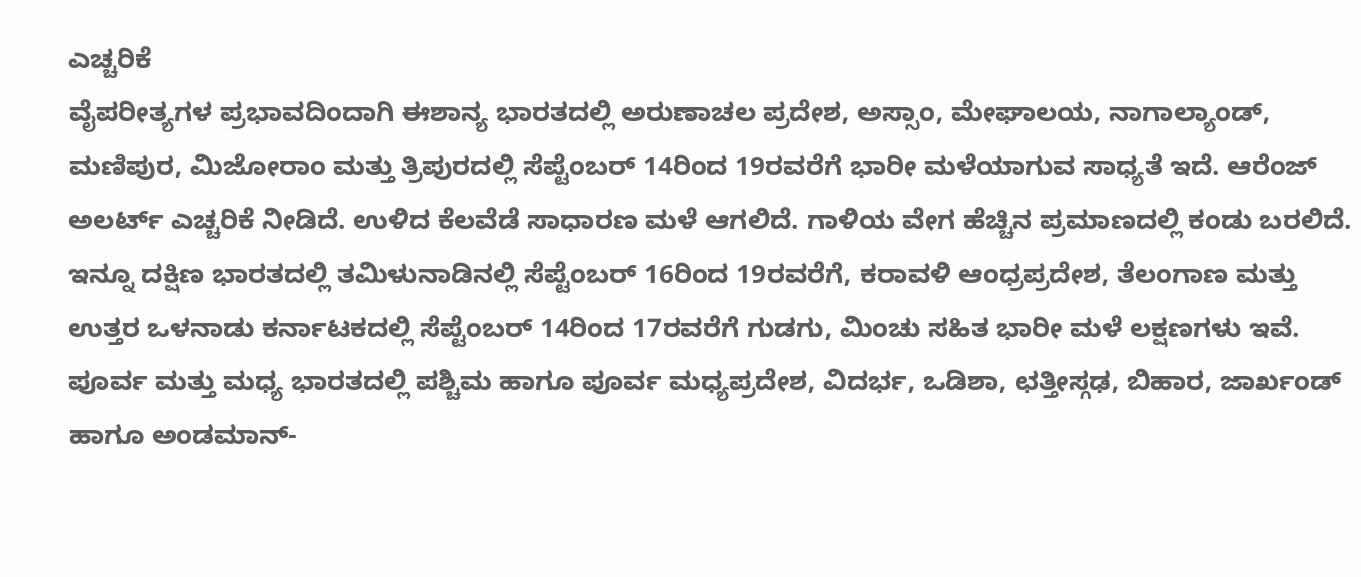ಎಚ್ಚರಿಕೆ
ವೈಪರೀತ್ಯಗಳ ಪ್ರಭಾವದಿಂದಾಗಿ ಈಶಾನ್ಯ ಭಾರತದಲ್ಲಿ ಅರುಣಾಚಲ ಪ್ರದೇಶ, ಅಸ್ಸಾಂ, ಮೇಘಾಲಯ, ನಾಗಾಲ್ಯಾಂಡ್, ಮಣಿಪುರ, ಮಿಜೋರಾಂ ಮತ್ತು ತ್ರಿಪುರದಲ್ಲಿ ಸೆಪ್ಟೆಂಬರ್ 14ರಿಂದ 19ರವರೆಗೆ ಭಾರೀ ಮಳೆಯಾಗುವ ಸಾಧ್ಯತೆ ಇದೆ. ಆರೆಂಜ್ ಅಲರ್ಟ್ ಎಚ್ಚರಿಕೆ ನೀಡಿದೆ. ಉಳಿದ ಕೆಲವೆಡೆ ಸಾಧಾರಣ ಮಳೆ ಆಗಲಿದೆ. ಗಾಳಿಯ ವೇಗ ಹೆಚ್ಚಿನ ಪ್ರಮಾಣದಲ್ಲಿ ಕಂಡು ಬರಲಿದೆ.
ಇನ್ನೂ ದಕ್ಷಿಣ ಭಾರತದಲ್ಲಿ ತಮಿಳುನಾಡಿನಲ್ಲಿ ಸೆಪ್ಟೆಂಬರ್ 16ರಿಂದ 19ರವರೆಗೆ, ಕರಾವಳಿ ಆಂಧ್ರಪ್ರದೇಶ, ತೆಲಂಗಾಣ ಮತ್ತು ಉತ್ತರ ಒಳನಾಡು ಕರ್ನಾಟಕದಲ್ಲಿ ಸೆಪ್ಟೆಂಬರ್ 14ರಿಂದ 17ರವರೆಗೆ ಗುಡಗು, ಮಿಂಚು ಸಹಿತ ಭಾರೀ ಮಳೆ ಲಕ್ಷಣಗಳು ಇವೆ. ಪೂರ್ವ ಮತ್ತು ಮಧ್ಯ ಭಾರತದಲ್ಲಿ ಪಶ್ಚಿಮ ಹಾಗೂ ಪೂರ್ವ ಮಧ್ಯಪ್ರದೇಶ, ವಿದರ್ಭ, ಒಡಿಶಾ, ಛತ್ತೀಸ್ಗಢ, ಬಿಹಾರ, ಜಾರ್ಖಂಡ್ ಹಾಗೂ ಅಂಡಮಾನ್-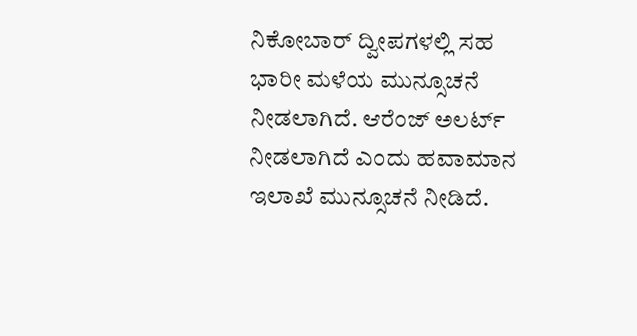ನಿಕೋಬಾರ್ ದ್ವೀಪಗಳಲ್ಲಿ ಸಹ ಭಾರೀ ಮಳೆಯ ಮುನ್ಸೂಚನೆ ನೀಡಲಾಗಿದೆ. ಆರೆಂಜ್ ಅಲರ್ಟ್ ನೀಡಲಾಗಿದೆ ಎಂದು ಹವಾಮಾನ ಇಲಾಖೆ ಮುನ್ಸೂಚನೆ ನೀಡಿದೆ.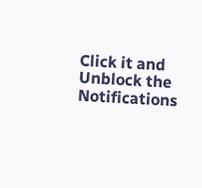Click it and Unblock the Notifications